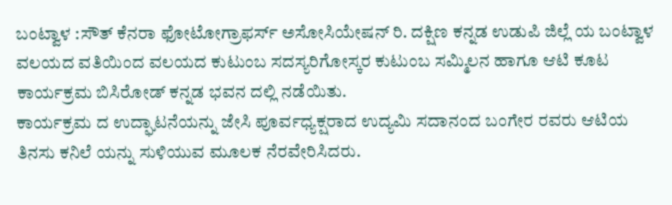ಬಂಟ್ವಾಳ :ಸೌತ್ ಕೆನರಾ ಫೋಟೋಗ್ರಾಫರ್ಸ್ ಅಸೋಸಿಯೇಷನ್ ರಿ. ದಕ್ಷಿಣ ಕನ್ನಡ ಉಡುಪಿ ಜಿಲ್ಲೆ ಯ ಬಂಟ್ವಾಳ ವಲಯದ ವತಿಯಿಂದ ವಲಯದ ಕುಟುಂಬ ಸದಸ್ಯರಿಗೋಸ್ಕರ ಕುಟುಂಬ ಸಮ್ಮಿಲನ ಹಾಗೂ ಆಟಿ ಕೂಟ ಕಾರ್ಯಕ್ರಮ ಬಿಸಿರೋಡ್ ಕನ್ನಡ ಭವನ ದಲ್ಲಿ ನಡೆಯಿತು.
ಕಾರ್ಯಕ್ರಮ ದ ಉದ್ಘಾಟನೆಯನ್ನು ಜೇಸಿ ಪೂರ್ವಧ್ಯಕ್ಷರಾದ ಉದ್ಯಮಿ ಸದಾನಂದ ಬಂಗೇರ ರವರು ಆಟಿಯ ತಿನಸು ಕನಿಲೆ ಯನ್ನು ಸುಳಿಯುವ ಮೂಲಕ ನೆರವೇರಿಸಿದರು.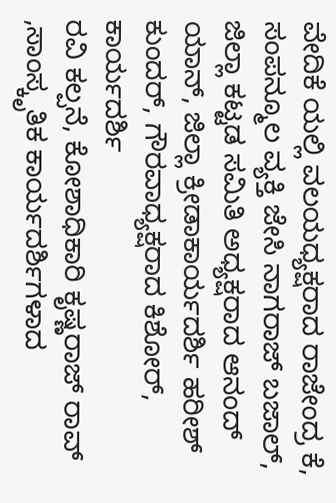ವೇದಿಕೆ ಯಲ್ಲಿ ವಲಯಧ್ಯಕ್ಷರಾದ ರಾಜೇಂದ್ರ ಕೆ, ಸಂಪನ್ಮೂಲ ವ್ಯಕ್ತಿ ಜೇಸಿ ನಾಗರಾಜ್ ಬಜಾಲ್, ಜಿಲ್ಲಾ ಕಟ್ಟಡ ಸಮಿತಿ ಅಧ್ಯಕ್ಷರಾದ ಆನಂದ್ ಯಾನ್, ಜಿಲ್ಲಾ ಕ್ರೀಡಾಕಾರ್ಯದರ್ಶಿ ಹರೀಶ್ ಕುಂದರ್, ಗೌರವಾಧ್ಯಕ್ಷರಾದ ಕಿಶೋರ್, ಕಾರ್ಯದರ್ಶಿ
ರವಿ ಕಲ್ಪನೆ, ಕೋಶಾಧಿಕಾರಿ ಕೃಷ್ಣರಾಜ್ ರಾವ್ ,ಸಾಂಸ್ಕೃತಿಕ ಕಾರ್ಯದರ್ಶಿಗಳಾದ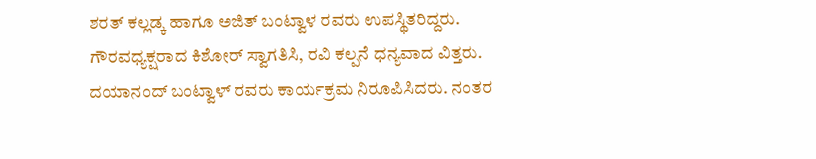ಶರತ್ ಕಲ್ಲಡ್ಕ ಹಾಗೂ ಅಜಿತ್ ಬಂಟ್ವಾಳ ರವರು ಉಪಸ್ಥಿತರಿದ್ದರು.
ಗೌರವಧ್ಯಕ್ಷರಾದ ಕಿಶೋರ್ ಸ್ವಾಗತಿಸಿ, ರವಿ ಕಲ್ಪನೆ ಧನ್ಯವಾದ ವಿತ್ತರು. ದಯಾನಂದ್ ಬಂಟ್ವಾಳ್ ರವರು ಕಾರ್ಯಕ್ರಮ ನಿರೂಪಿಸಿದರು. ನಂತರ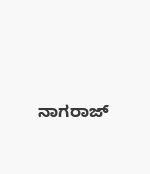ನಾಗರಾಜ್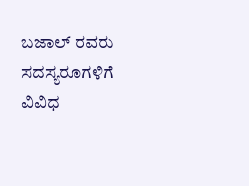ಬಜಾಲ್ ರವರು ಸದಸ್ಯರೂಗಳಿಗೆ ವಿವಿಧ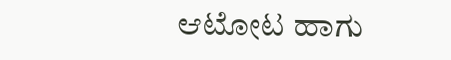ಆಟೋಟ ಹಾಗು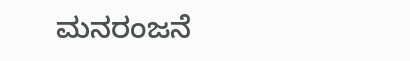ಮನರಂಜನೆ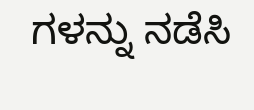ಗಳನ್ನು ನಡೆಸಿ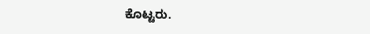ಕೊಟ್ಟರು.